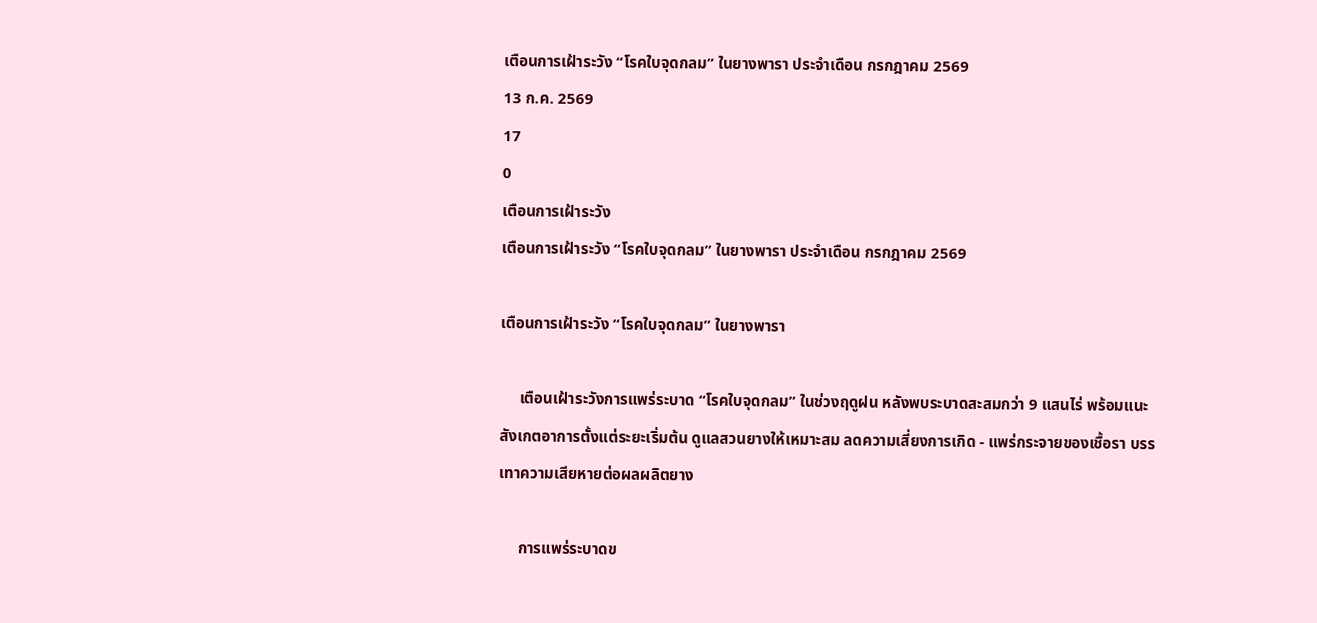เตือนการเฝ้าระวัง “โรคใบจุดกลม” ในยางพารา ประจำเดือน กรกฎาคม 2569
13 ก.ค. 2569
17
0
เตือนการเฝ้าระวัง
เตือนการเฝ้าระวัง “โรคใบจุดกลม” ในยางพารา ประจำเดือน กรกฎาคม 2569

เตือนการเฝ้าระวัง “โรคใบจุดกลม” ในยางพารา

     เตือนเฝ้าระวังการแพร่ระบาด “โรคใบจุดกลม” ในช่วงฤดูฝน หลังพบระบาดสะสมกว่า 9 แสนไร่ พร้อมแนะสังเกตอาการตั้งแต่ระยะเริ่มต้น ดูแลสวนยางให้เหมาะสม ลดความเสี่ยงการเกิด - แพร่กระจายของเชื้อรา บรรเทาความเสียหายต่อผลผลิตยาง

     การแพร่ระบาดข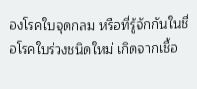องโรคใบจุดกลม หรือที่รู้จักกันในชื่อโรคใบร่วงชนิดใหม่ เกิดจากเชื้อ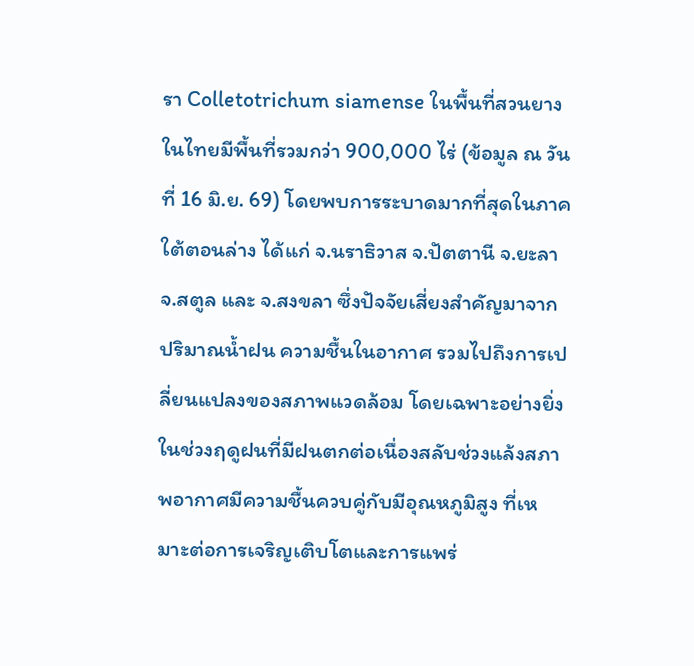รา Colletotrichum siamense ในพื้นที่สวนยางในไทยมีพื้นที่รวมกว่า 900,000 ไร่ (ข้อมูล ณ วันที่ 16 มิ.ย. 69) โดยพบการระบาดมากที่สุดในภาคใต้ตอนล่าง ได้แก่ จ.นราธิวาส จ.ปัตตานี จ.ยะลา จ.สตูล และ จ.สงขลา ซึ่งปัจจัยเสี่ยงสำคัญมาจากปริมาณน้ำฝน ความชื้นในอากาศ รวมไปถึงการเปลี่ยนแปลงของสภาพแวดล้อม โดยเฉพาะอย่างยิ่งในช่วงฤดูฝนที่มีฝนตกต่อเนื่องสลับช่วงแล้งสภาพอากาศมีความชื้นควบคู่กับมีอุณหภูมิสูง ที่เหมาะต่อการเจริญเติบโตและการแพร่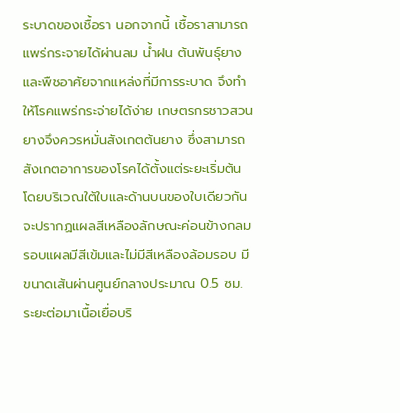ระบาดของเชื้อรา นอกจากนี้ เชื้อราสามารถแพร่กระจายได้ผ่านลม น้ำฝน ต้นพันธุ์ยาง และพืชอาศัยจากแหล่งที่มีการระบาด จึงทำให้โรคแพร่กระจ่ายได้ง่าย เกษตรกรชาวสวนยางจึงควรหมั่นสังเกตต้นยาง ซึ่งสามารถสังเกตอาการของโรคได้ตั้งแต่ระยะเริ่มต้น โดยบริเวณใต้ใบและด้านบนของใบเดียวกันจะปรากฏแผลสีเหลืองลักษณะค่อนข้างกลม รอบแผลมีสีเข้มและไม่มีสีเหลืองล้อมรอบ มีขนาดเส้นผ่านศูนย์กลางประมาณ 0.5 ซม. ระยะต่อมาเนื้อเยื่อบริ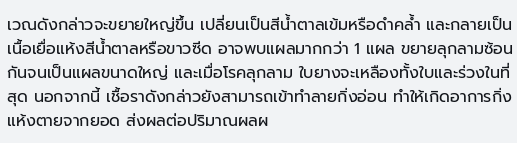เวณดังกล่าวจะขยายใหญ่ขึ้น เปลี่ยนเป็นสีน้ำตาลเข้มหรือดำคล้ำ และกลายเป็นเนื้อเยื่อแห้งสีน้ำตาลหรือขาวซีด อาจพบแผลมากกว่า 1 แผล ขยายลุกลามซ้อนกันจนเป็นแผลขนาดใหญ่ และเมื่อโรคลุกลาม ใบยางจะเหลืองทั้งใบและร่วงในที่สุด นอกจากนี้ เชื้อราดังกล่าวยังสามารถเข้าทำลายกิ่งอ่อน ทำให้เกิดอาการกิ่งแห้งตายจากยอด ส่งผลต่อปริมาณผลผ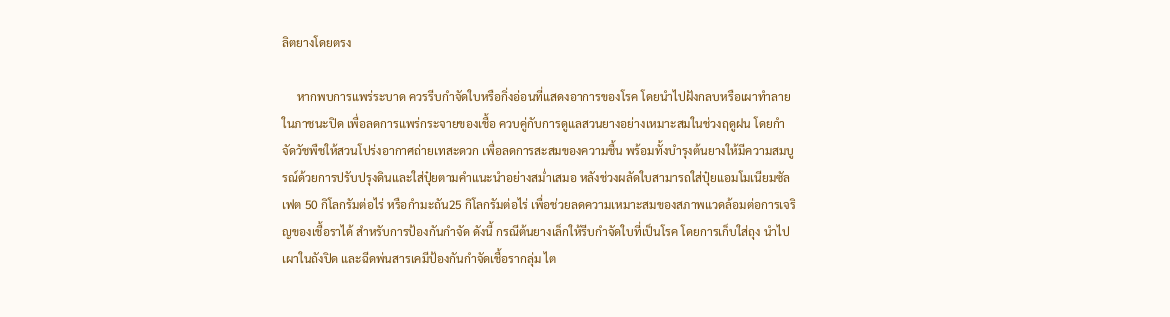ลิตยางโดยตรง

     หากพบการแพร่ระบาด ควรรีบกำจัดใบหรือกิ่งอ่อนที่แสดงอาการของโรค โดยนำไปฝังกลบหรือเผาทำลายในภาชนะปิด เพื่อลดการแพร่กระจายของเชื้อ ควบคู่กับการดูแลสวนยางอย่างเหมาะสมในช่วงฤดูฝน โดยกำจัดวัชพืชให้สวนโปร่งอากาศถ่ายเทสะดวก เพื่อลดการสะสมของความชื้น พร้อมทั้งบำรุงต้นยางให้มีความสมบูรณ์ด้วยการปรับปรุงดินและใส่ปุ๋ยตามคำแนะนำอย่างสม่ำเสมอ หลังช่วงผลัดใบสามารถใส่ปุ๋ยแอมโมเนียมซัลเฟต 50 กิโลกรัมต่อไร่ หรือกำมะถัน25 กิโลกรัมต่อไร่ เพื่อช่วยลดความเหมาะสมของสภาพแวดล้อมต่อการเจริญของเชื้อราได้ สำหรับการป้องกันกำจัด ดังนี้ กรณีต้นยางเล็กให้รีบกำจัดใบที่เป็นโรค โดยการเก็บใส่ถุง นำไปเผาในถังปิด และฉีดพ่นสารเคมีป้องกันกำจัดเชื้อรากลุ่ม ไต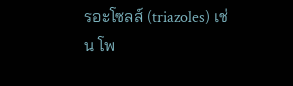รอะโซลส์ (triazoles) เช่น โพ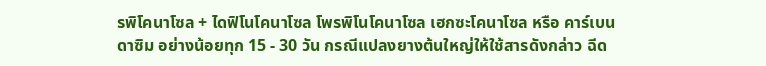รพิโคนาโซล + ไดฟิโนโคนาโซล โพรพิโนโคนาโซล เฮกซะโคนาโซล หรือ คาร์เบนดาซิม อย่างน้อยทุก 15 - 30 วัน กรณีแปลงยางต้นใหญ่ให้ใช้สารดังกล่าว ฉีด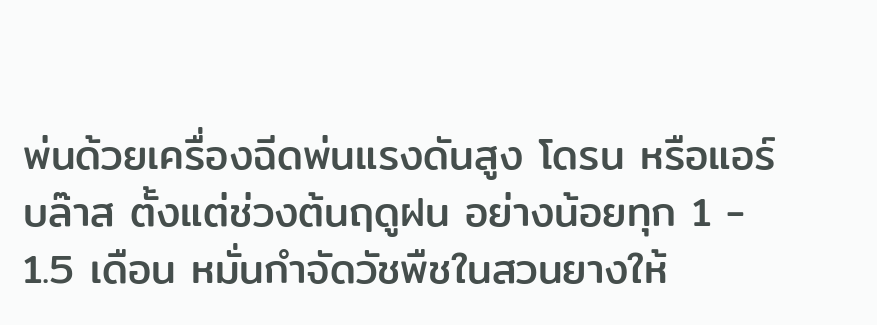พ่นด้วยเครื่องฉีดพ่นแรงดันสูง โดรน หรือแอร์บล๊าส ตั้งแต่ช่วงต้นฤดูฝน อย่างน้อยทุก 1 - 1.5 เดือน หมั่นกำจัดวัชพืชในสวนยางให้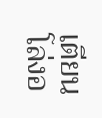เตียนโล่งอ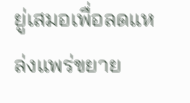ยู่เสมอเพื่อลดแหล่งแพร่ขยาย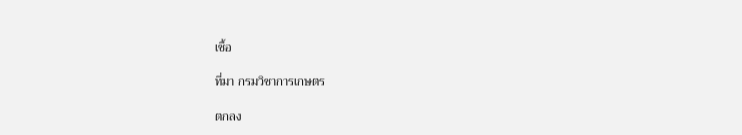เชื้อ

ที่มา กรมวิชาการเกษตร

ตกลง